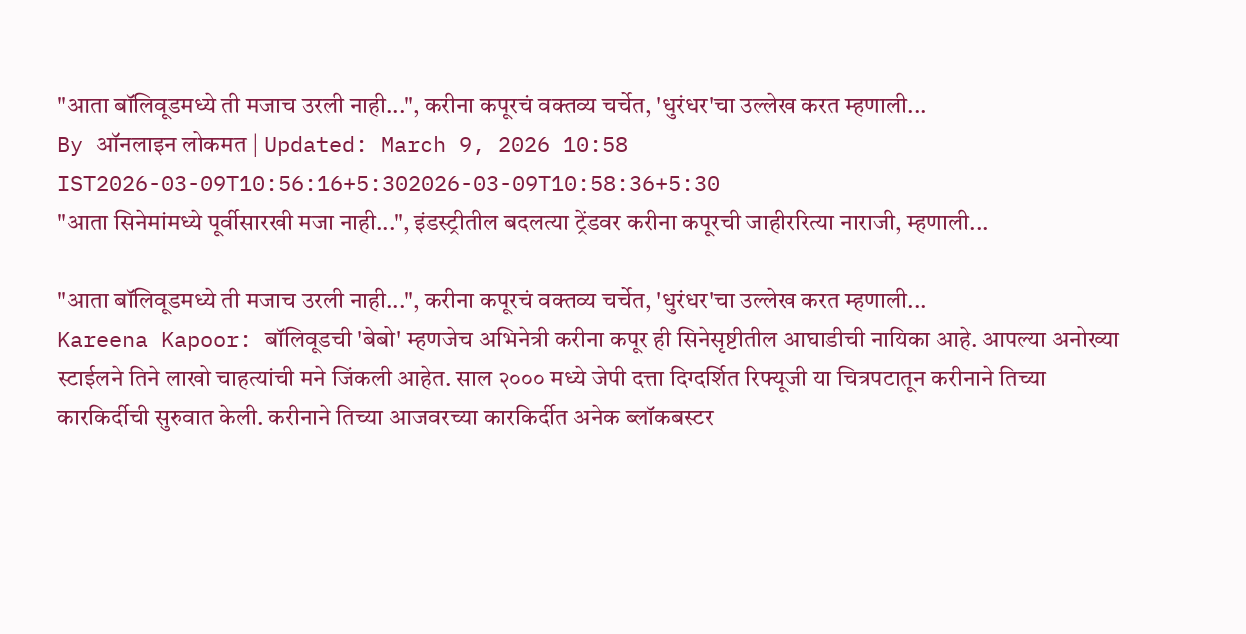"आता बॉलिवूडमध्ये ती मजाच उरली नाही...", करीना कपूरचं वक्तव्य चर्चेत, 'धुरंधर'चा उल्लेख करत म्हणाली...
By ऑनलाइन लोकमत | Updated: March 9, 2026 10:58 IST2026-03-09T10:56:16+5:302026-03-09T10:58:36+5:30
"आता सिनेमांमध्ये पूर्वीसारखी मजा नाही...", इंडस्ट्रीतील बदलत्या ट्रेंडवर करीना कपूरची जाहीररित्या नाराजी, म्हणाली...

"आता बॉलिवूडमध्ये ती मजाच उरली नाही...", करीना कपूरचं वक्तव्य चर्चेत, 'धुरंधर'चा उल्लेख करत म्हणाली...
Kareena Kapoor: बॉलिवूडची 'बेबो' म्हणजेच अभिनेत्री करीना कपूर ही सिनेसृष्टीतील आघाडीची नायिका आहे. आपल्या अनोख्या स्टाईलने तिने लाखो चाहत्यांची मने जिंकली आहेत. साल २००० मध्ये जेपी दत्ता दिग्दर्शित रिफ्यूजी या चित्रपटातून करीनाने तिच्या कारकिर्दीची सुरुवात केली. करीनाने तिच्या आजवरच्या कारकिर्दीत अनेक ब्लॉकबस्टर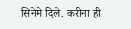सिनेमे दिले. करीना ही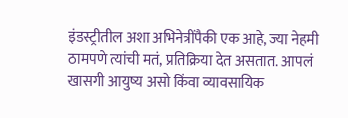इंडस्ट्रीतील अशा अभिनेत्रींपैकी एक आहे, ज्या नेहमी ठामपणे त्यांची मतं, प्रतिक्रिया देत असतात. आपलं खासगी आयुष्य असो किंवा व्यावसायिक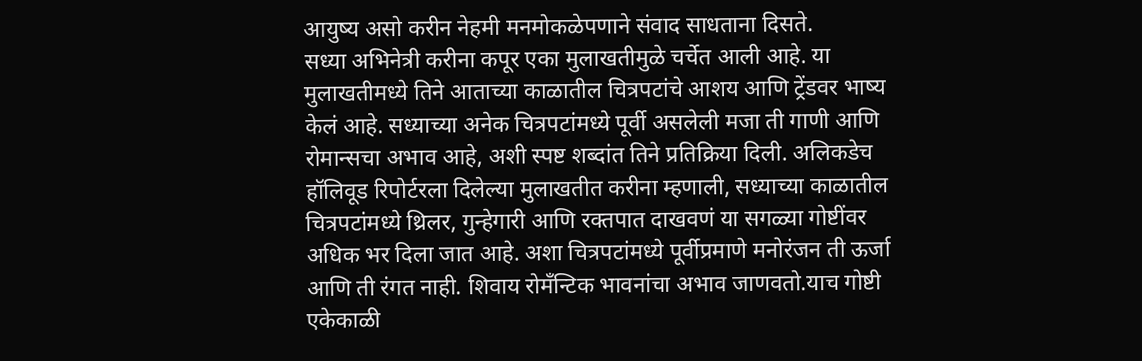आयुष्य असो करीन नेहमी मनमोकळेपणाने संवाद साधताना दिसते.
सध्या अभिनेत्री करीना कपूर एका मुलाखतीमुळे चर्चेत आली आहे. या मुलाखतीमध्ये तिने आताच्या काळातील चित्रपटांचे आशय आणि ट्रेंडवर भाष्य केलं आहे. सध्याच्या अनेक चित्रपटांमध्ये पूर्वी असलेली मजा ती गाणी आणि रोमान्सचा अभाव आहे, अशी स्पष्ट शब्दांत तिने प्रतिक्रिया दिली. अलिकडेच हॉलिवूड रिपोर्टरला दिलेल्या मुलाखतीत करीना म्हणाली, सध्याच्या काळातील चित्रपटांमध्ये थ्रिलर, गुन्हेगारी आणि रक्तपात दाखवणं या सगळ्या गोष्टींवर अधिक भर दिला जात आहे. अशा चित्रपटांमध्ये पूर्वीप्रमाणे मनोरंजन ती ऊर्जा आणि ती रंगत नाही. शिवाय रोमॅंन्टिक भावनांचा अभाव जाणवतो.याच गोष्टी एकेकाळी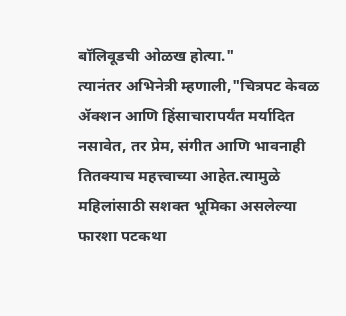बॉलिवूडची ओळख होत्या."
त्यानंतर अभिनेत्री म्हणाली,"चित्रपट केवळ ॲक्शन आणि हिंसाचारापर्यंत मर्यादित नसावेत, तर प्रेम, संगीत आणि भावनाही तितक्याच महत्त्वाच्या आहेत.त्यामुळे महिलांसाठी सशक्त भूमिका असलेल्या फारशा पटकथा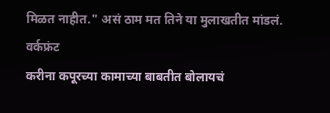मिळत नाहीत." असं ठाम मत तिने या मुलाखतीत मांडलं.
वर्कफ्रंट
करीना कपूरच्या कामाच्या बाबतीत बोलायचं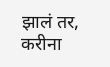झालं तर, करीना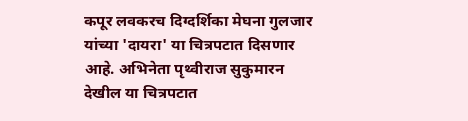कपूर लवकरच दिग्दर्शिका मेघना गुलजार यांच्या 'दायरा' या चित्रपटात दिसणार आहे. अभिनेता पृथ्वीराज सुकुमारन देखील या चित्रपटात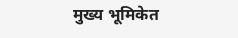मुख्य भूमिकेत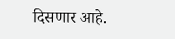दिसणार आहे.